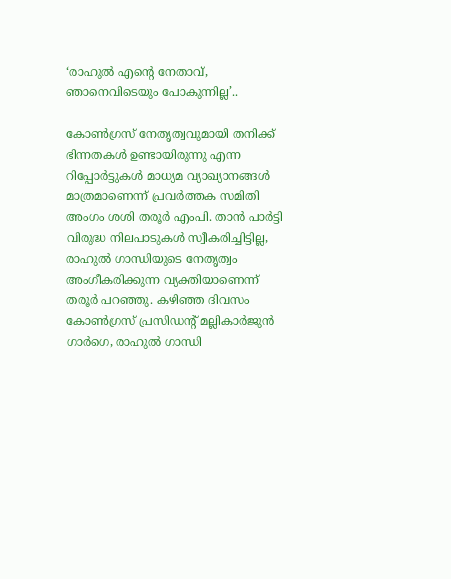‘രാഹുൽ എന്റെ നേതാവ്, ഞാനെവിടെയും പോകുന്നില്ല’..

കോൺഗ്രസ് നേതൃത്വവുമായി തനിക്ക് ഭിന്നതകൾ ഉണ്ടായിരുന്നു എന്ന റിപ്പോർട്ടുകൾ മാധ്യമ വ്യാഖ്യാനങ്ങൾ മാത്രമാണെന്ന് പ്രവർത്തക സമിതി അംഗം ശശി തരൂർ എംപി. താൻ പാർട്ടി വിരുദ്ധ നിലപാടുകൾ സ്വീകരിച്ചിട്ടില്ല, രാഹുൽ ഗാന്ധിയുടെ നേതൃത്വം അംഗീകരിക്കുന്ന വ്യക്തിയാണെന്ന് തരൂർ പറഞ്ഞു. കഴിഞ്ഞ ദിവസം കോൺഗ്രസ് പ്രസിഡന്റ് മല്ലികാർജുൻ ഗാർഗെ, രാഹുൽ ഗാന്ധി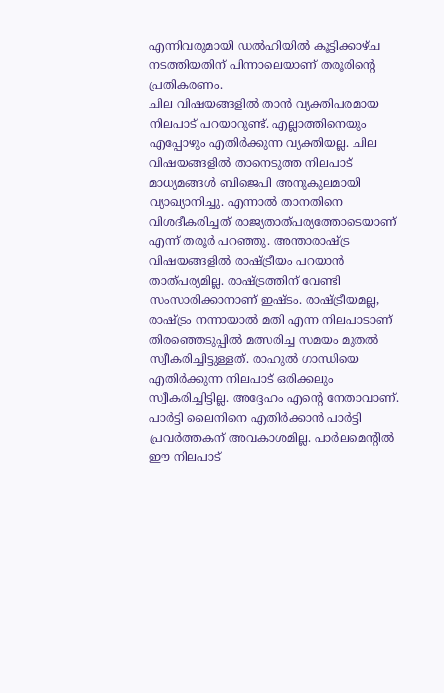എന്നിവരുമായി ഡൽഹിയിൽ കൂട്ടിക്കാഴ്ച നടത്തിയതിന് പിന്നാലെയാണ് തരൂരിന്റെ പ്രതികരണം.
ചില വിഷയങ്ങളിൽ താൻ വ്യക്തിപരമായ നിലപാട് പറയാറുണ്ട്. എല്ലാത്തിനെയും എപ്പോഴും എതിർക്കുന്ന വ്യക്തിയല്ല. ചില വിഷയങ്ങളിൽ താനെടുത്ത നിലപാട് മാധ്യമങ്ങൾ ബിജെപി അനുകുലമായി വ്യാഖ്യാനിച്ചു. എന്നാൽ താനതിനെ വിശദീകരിച്ചത് രാജ്യതാത്പര്യത്തോടെയാണ് എന്ന് തരൂർ പറഞ്ഞു. അന്താരാഷ്ട്ര വിഷയങ്ങളിൽ രാഷ്ട്രീയം പറയാൻ താത്പര്യമില്ല. രാഷ്ട്രത്തിന് വേണ്ടി സംസാരിക്കാനാണ് ഇഷ്ടം. രാഷ്ട്രീയമല്ല, രാഷ്ട്രം നന്നായാൽ മതി എന്ന നിലപാടാണ് തിരഞ്ഞെടുപ്പിൽ മത്സരിച്ച സമയം മുതൽ സ്വീകരിച്ചിട്ടുള്ളത്. രാഹുൽ ഗാന്ധിയെ എതിർക്കുന്ന നിലപാട് ഒരിക്കലും സ്വീകരിച്ചിട്ടില്ല. അദ്ദേഹം എന്റെ നേതാവാണ്. പാർട്ടി ലൈനിനെ എതിർക്കാൻ പാർട്ടി പ്രവർത്തകന് അവകാശമില്ല. പാർലമെന്റിൽ ഈ നിലപാട്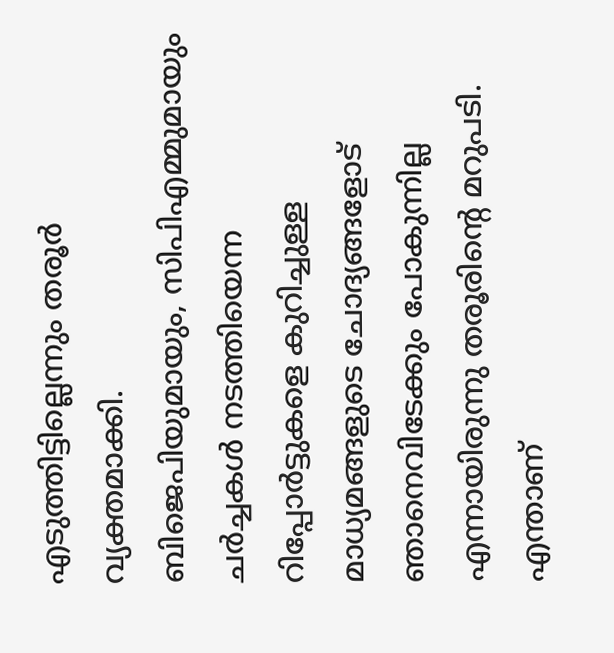എടുത്തിട്ടില്ലെന്നും തരൂർ വ്യക്തമാക്കി.
ബിജെപിയുമായും, സിപിഎമ്മുമായും ചർച്ചകൾ നടത്തിയെന്ന റിപ്പോർട്ടുകളെ കുറിച്ചുള്ള മാധ്യമങ്ങളുടെ ചോദ്യങ്ങളോട് ഞാനെവിടേക്കും പോകുന്നില്ല എന്നായിരുന്നു തരൂരിന്റെ മറുപടി. എന്താണ്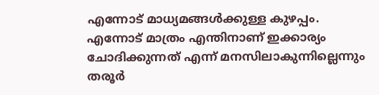എന്നോട് മാധ്യമങ്ങൾക്കുള്ള കുഴപ്പം. എന്നോട് മാത്രം എന്തിനാണ് ഇക്കാര്യം ചോദിക്കുന്നത് എന്ന് മനസിലാകുന്നില്ലെന്നും തരൂർ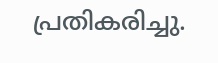പ്രതികരിച്ചു.